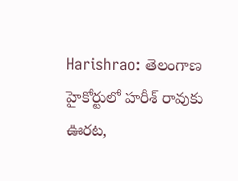Harishrao: తెలంగాణ హైకోర్టులో హరీశ్ రావుకు ఊరట,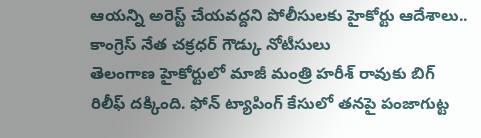ఆయన్ని అరెస్ట్ చేయవద్దని పోలీసులకు హైకోర్టు ఆదేశాలు.. కాంగ్రెస్ నేత చక్రధర్ గౌడ్కు నోటీసులు
తెలంగాణ హైకోర్టులో మాజీ మంత్రి హరీశ్ రావుకు బిగ్ రిలీఫ్ దక్కింది. ఫోన్ ట్యాపింగ్ కేసులో తనపై పంజాగుట్ట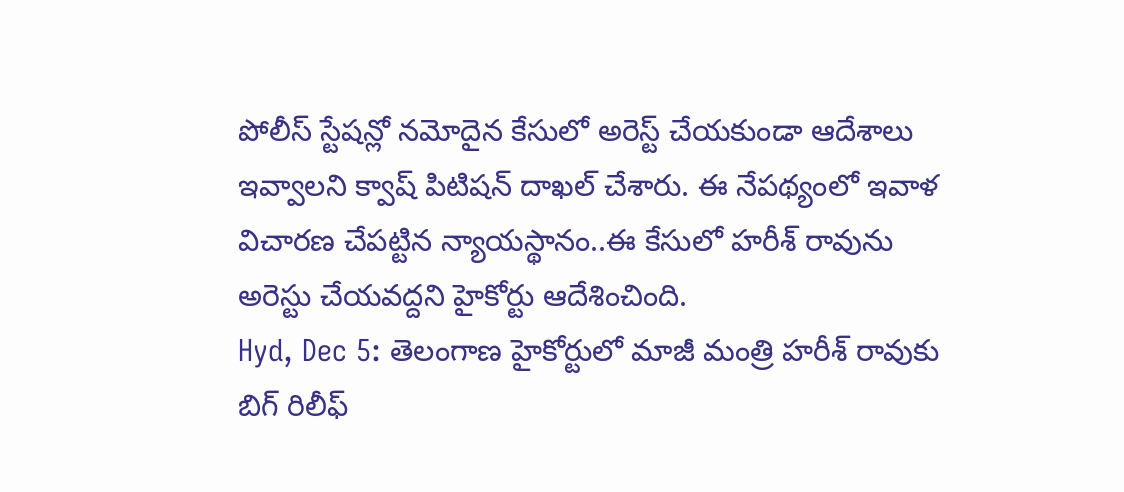పోలీస్ స్టేషన్లో నమోదైన కేసులో అరెస్ట్ చేయకుండా ఆదేశాలు ఇవ్వాలని క్వాష్ పిటిషన్ దాఖల్ చేశారు. ఈ నేపథ్యంలో ఇవాళ విచారణ చేపట్టిన న్యాయస్థానం..ఈ కేసులో హరీశ్ రావును అరెస్టు చేయవద్దని హైకోర్టు ఆదేశించింది.
Hyd, Dec 5: తెలంగాణ హైకోర్టులో మాజీ మంత్రి హరీశ్ రావుకు బిగ్ రిలీఫ్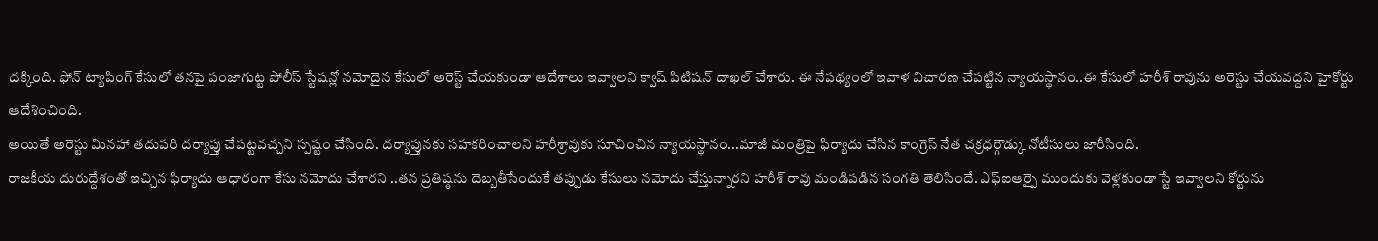దక్కింది. ఫోన్ ట్యాపింగ్ కేసులో తనపై పంజాగుట్ట పోలీస్ స్టేషన్లో నమోదైన కేసులో అరెస్ట్ చేయకుండా ఆదేశాలు ఇవ్వాలని క్వాష్ పిటిషన్ దాఖల్ చేశారు. ఈ నేపథ్యంలో ఇవాళ విచారణ చేపట్టిన న్యాయస్థానం..ఈ కేసులో హరీశ్ రావును అరెస్టు చేయవద్దని హైకోర్టు ఆదేశించింది.
అయితే అరెస్టు మినహా తదుపరి దర్యాప్తు చేపట్టవచ్చని స్పష్టం చేసింది. దర్యాప్తునకు సహకరించాలని హరీశ్రావుకు సూచించిన న్యాయస్థానం...మాజీ మంత్రిపై ఫిర్యాదు చేసిన కాంగ్రెస్ నేత చక్రధర్గౌడ్కు నోటీసులు జారీసింది.
రాజకీయ దురుద్దేశంతో ఇచ్చిన ఫిర్యాదు ఆధారంగా కేసు నమోదు చేశారని ..తన ప్రతిష్ఠను దెబ్బతీసేందుకే తప్పుడు కేసులు నమోదు చేస్తున్నారని హరీశ్ రావు మండిపడిన సంగతి తెలిసిందే. ఎఫ్ఐఆర్పై ముందుకు వెళ్లకుండా స్టే ఇవ్వాలని కోర్టును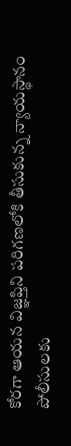కోరగా ఆయన విజ్ఞప్తిని పరిగణలోకి తీసుకున్న న్యాయస్థానం పోలీసులకు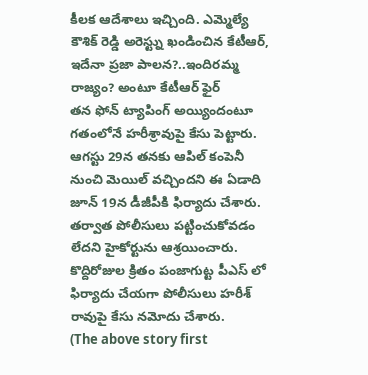కీలక ఆదేశాలు ఇచ్చింది. ఎమ్మెల్యే కౌశిక్ రెడ్డి అరెస్ట్ను ఖండించిన కేటీఆర్, ఇదేనా ప్రజా పాలన?..ఇందిరమ్మ రాజ్యం? అంటూ కేటీఆర్ ఫైర్
తన ఫోన్ ట్యాపింగ్ అయ్యిందంటూ గతంలోనే హరీశ్రావుపై కేసు పెట్టారు. ఆగస్టు 29న తనకు ఆపిల్ కంపెనీ నుంచి మెయిల్ వచ్చిందని ఈ ఏడాది జూన్ 19న డీజీపీకి ఫిర్యాదు చేశారు. తర్వాత పోలీసులు పట్టించుకోవడం లేదని హైకోర్టును ఆశ్రయించారు. కొద్దిరోజుల క్రితం పంజాగుట్ట పీఎస్ లో ఫిర్యాదు చేయగా పోలీసులు హరీశ్ రావుపై కేసు నమోదు చేశారు.
(The above story first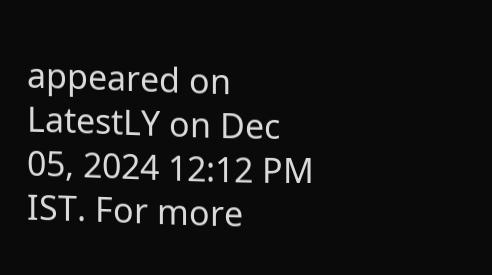appeared on LatestLY on Dec 05, 2024 12:12 PM IST. For more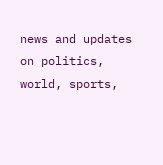news and updates on politics, world, sports,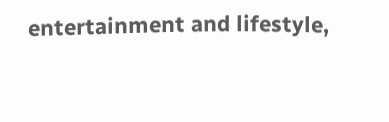entertainment and lifestyle,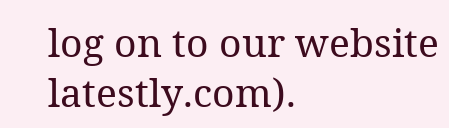log on to our website latestly.com).